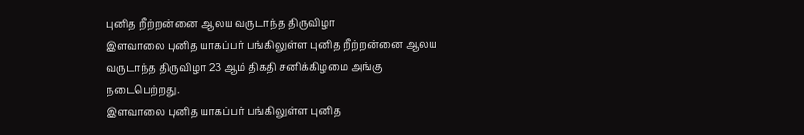புனித றீற்றன்னை ஆலய வருடாந்த திருவிழா
இளவாலை புனித யாகப்பர் பங்கிலுள்ள புனித றீற்றன்னை ஆலய வருடாந்த திருவிழா 23 ஆம் திகதி சனிக்கிழமை அங்கு நடைபெற்றது.
இளவாலை புனித யாகப்பர் பங்கிலுள்ள புனித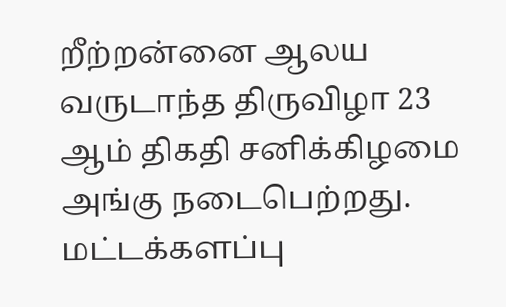றீற்றன்னை ஆலய வருடாந்த திருவிழா 23 ஆம் திகதி சனிக்கிழமை அங்கு நடைபெற்றது.
மட்டக்களப்பு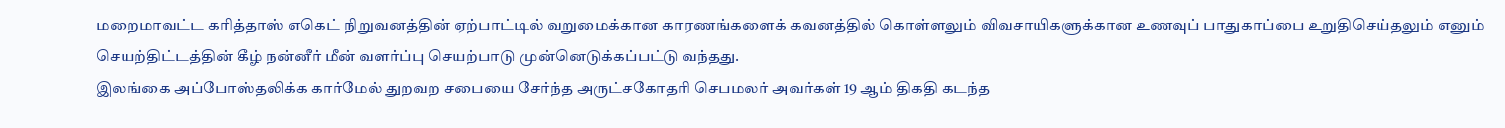மறைமாவட்ட கரித்தாஸ் எகெட் நிறுவனத்தின் ஏற்பாட்டில் வறுமைக்கான காரணங்களைக் கவனத்தில் கொள்ளலும் விவசாயிகளுக்கான உணவுப் பாதுகாப்பை உறுதிசெய்தலும் எனும் செயற்திட்டத்தின் கீழ் நன்னீர் மீன் வளர்ப்பு செயற்பாடு முன்னெடுக்கப்பட்டு வந்தது.
இலங்கை அப்போஸ்தலிக்க கார்மேல் துறவற சபையை சேர்ந்த அருட்சகோதரி செபமலர் அவர்கள் 19 ஆம் திகதி கடந்த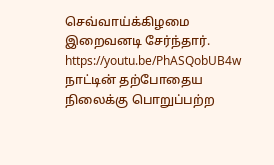செவ்வாய்க்கிழமை இறைவனடி சேர்ந்தார்.
https://youtu.be/PhASQobUB4w
நாட்டின் தற்போதைய நிலைக்கு பொறுப்பற்ற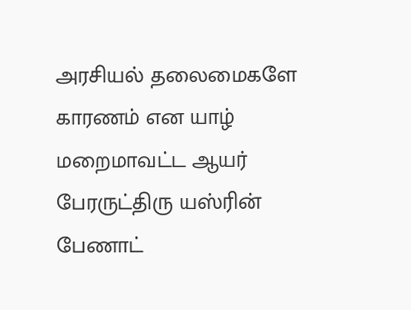அரசியல் தலைமைகளே காரணம் என யாழ் மறைமாவட்ட ஆயர் பேரருட்திரு யஸ்ரின் பேணாட்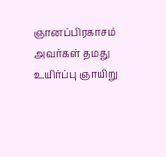ஞானப்பிரகாசம் அவர்கள் தமது உயிர்ப்பு ஞாயிறு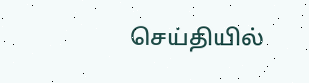செய்தியில்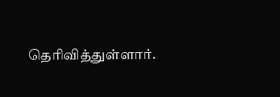தெரிவித்துள்ளார்.